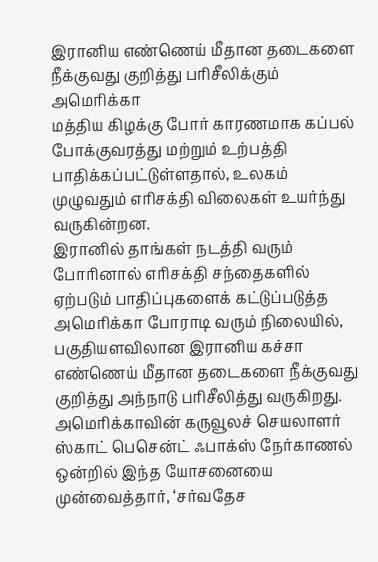இரானிய எண்ணெய் மீதான தடைகளை நீக்குவது குறித்து பரிசீலிக்கும் அமெரிக்கா
மத்திய கிழக்கு போர் காரணமாக கப்பல் போக்குவரத்து மற்றும் உற்பத்தி பாதிக்கப்பட்டுள்ளதால், உலகம் முழுவதும் எரிசக்தி விலைகள் உயர்ந்து வருகின்றன.
இரானில் தாங்கள் நடத்தி வரும் போரினால் எரிசக்தி சந்தைகளில் ஏற்படும் பாதிப்புகளைக் கட்டுப்படுத்த அமெரிக்கா போராடி வரும் நிலையில், பகுதியளவிலான இரானிய கச்சா எண்ணெய் மீதான தடைகளை நீக்குவது குறித்து அந்நாடு பரிசீலித்து வருகிறது.
அமெரிக்காவின் கருவூலச் செயலாளர் ஸ்காட் பெசென்ட் ஃபாக்ஸ் நேர்காணல் ஒன்றில் இந்த யோசனையை முன்வைத்தார், ‘சர்வதேச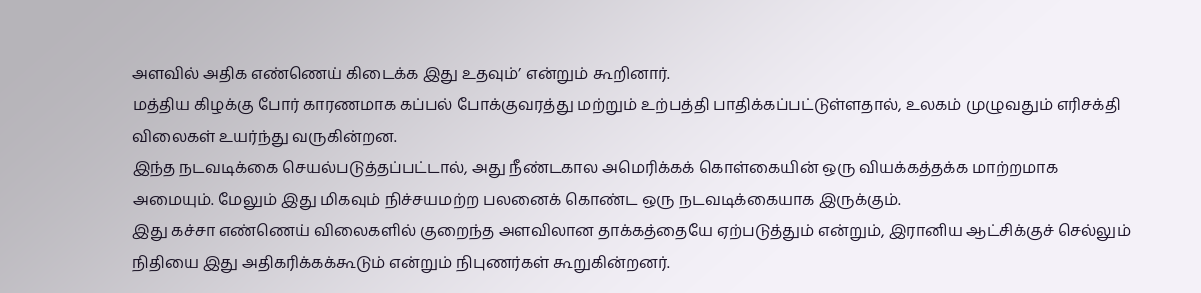அளவில் அதிக எண்ணெய் கிடைக்க இது உதவும்’ என்றும் கூறினார்.
மத்திய கிழக்கு போர் காரணமாக கப்பல் போக்குவரத்து மற்றும் உற்பத்தி பாதிக்கப்பட்டுள்ளதால், உலகம் முழுவதும் எரிசக்தி விலைகள் உயர்ந்து வருகின்றன.
இந்த நடவடிக்கை செயல்படுத்தப்பட்டால், அது நீண்டகால அமெரிக்கக் கொள்கையின் ஒரு வியக்கத்தக்க மாற்றமாக அமையும். மேலும் இது மிகவும் நிச்சயமற்ற பலனைக் கொண்ட ஒரு நடவடிக்கையாக இருக்கும்.
இது கச்சா எண்ணெய் விலைகளில் குறைந்த அளவிலான தாக்கத்தையே ஏற்படுத்தும் என்றும், இரானிய ஆட்சிக்குச் செல்லும் நிதியை இது அதிகரிக்கக்கூடும் என்றும் நிபுணர்கள் கூறுகின்றனர்.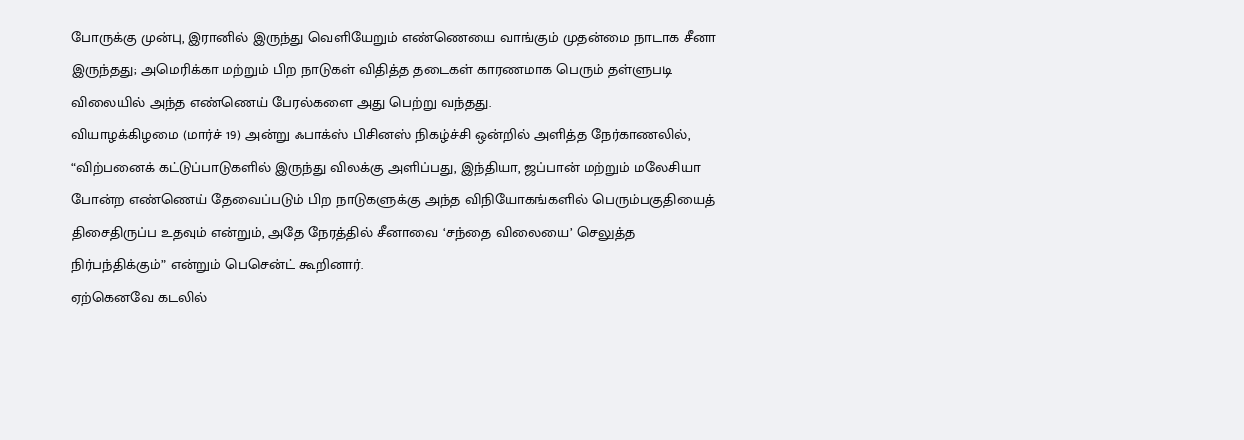போருக்கு முன்பு, இரானில் இருந்து வெளியேறும் எண்ணெயை வாங்கும் முதன்மை நாடாக சீனா இருந்தது; அமெரிக்கா மற்றும் பிற நாடுகள் விதித்த தடைகள் காரணமாக பெரும் தள்ளுபடி விலையில் அந்த எண்ணெய் பேரல்களை அது பெற்று வந்தது.
வியாழக்கிழமை (மார்ச் 19) அன்று ஃபாக்ஸ் பிசினஸ் நிகழ்ச்சி ஒன்றில் அளித்த நேர்காணலில், “விற்பனைக் கட்டுப்பாடுகளில் இருந்து விலக்கு அளிப்பது, இந்தியா, ஜப்பான் மற்றும் மலேசியா போன்ற எண்ணெய் தேவைப்படும் பிற நாடுகளுக்கு அந்த விநியோகங்களில் பெரும்பகுதியைத் திசைதிருப்ப உதவும் என்றும், அதே நேரத்தில் சீனாவை ‘சந்தை விலையை’ செலுத்த நிர்பந்திக்கும்” என்றும் பெசென்ட் கூறினார்.
ஏற்கெனவே கடலில்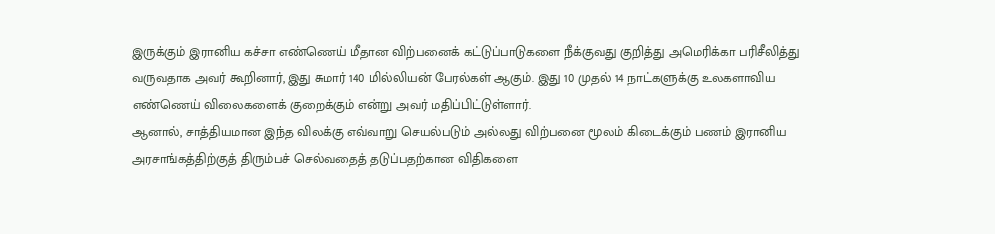இருக்கும் இரானிய கச்சா எண்ணெய் மீதான விற்பனைக் கட்டுப்பாடுகளை நீக்குவது குறித்து அமெரிக்கா பரிசீலித்து வருவதாக அவர் கூறினார், இது சுமார் 140 மில்லியன் பேரல்கள் ஆகும். இது 10 முதல் 14 நாட்களுக்கு உலகளாவிய எண்ணெய் விலைகளைக் குறைக்கும் என்று அவர் மதிப்பிட்டுள்ளார்.
ஆனால், சாத்தியமான இந்த விலக்கு எவ்வாறு செயல்படும் அல்லது விற்பனை மூலம் கிடைக்கும் பணம் இரானிய அரசாங்கத்திற்குத் திரும்பச் செல்வதைத் தடுப்பதற்கான விதிகளை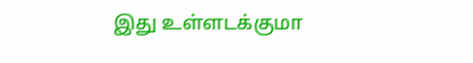இது உள்ளடக்குமா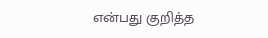என்பது குறித்த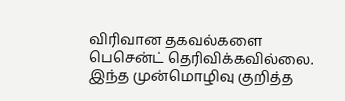விரிவான தகவல்களை பெசென்ட் தெரிவிக்கவில்லை. இந்த முன்மொழிவு குறித்த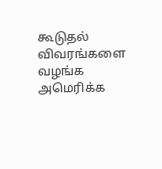கூடுதல் விவரங்களை வழங்க அமெரிக்க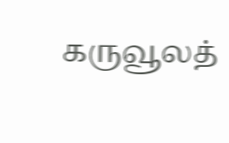கருவூலத்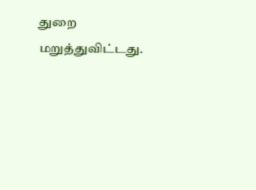துறை மறுத்துவிட்டது.